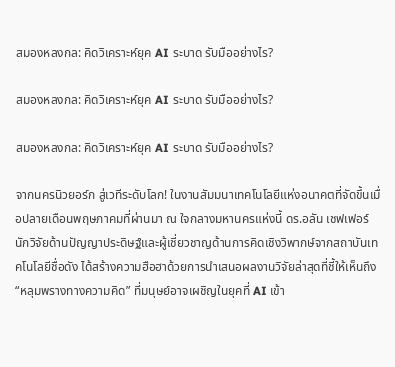สมองหลงกล: คิดวิเคราะห์ยุค AI ระบาด รับมืออย่างไร?

สมองหลงกล: คิดวิเคราะห์ยุค AI ระบาด รับมืออย่างไร?

สมองหลงกล: คิดวิเคราะห์ยุค AI ระบาด รับมืออย่างไร?

จากนครนิวยอร์ก สู่เวทีระดับโลก! ในงานสัมมนาเทคโนโลยีแห่งอนาคตที่จัดขึ้นเมื่อปลายเดือนพฤษภาคมที่ผ่านมา ณ ใจกลางมหานครแห่งนี้ ดร.อลัน เชฟเฟอร์ นักวิจัยด้านปัญญาประดิษฐ์และผู้เชี่ยวชาญด้านการคิดเชิงวิพากษ์จากสถาบันเทคโนโลยีชื่อดัง ได้สร้างความฮือฮาด้วยการนำเสนอผลงานวิจัยล่าสุดที่ชี้ให้เห็นถึง “หลุมพรางทางความคิด” ที่มนุษย์อาจเผชิญในยุคที่ AI เข้า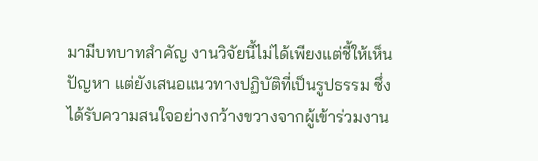มามีบทบาทสำคัญ งานวิจัยนี้ไม่ได้เพียงแต่ชี้ให้เห็นปัญหา แต่ยังเสนอแนวทางปฏิบัติที่เป็นรูปธรรม ซึ่งได้รับความสนใจอย่างกว้างขวางจากผู้เข้าร่วมงาน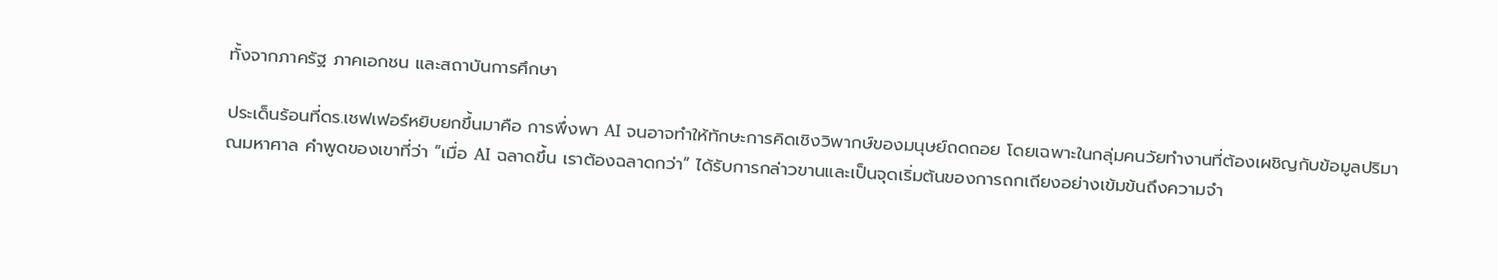ทั้งจากภาครัฐ ภาคเอกชน และสถาบันการศึกษา

ประเด็นร้อนที่ดร.เชฟเฟอร์หยิบยกขึ้นมาคือ การพึ่งพา AI จนอาจทำให้ทักษะการคิดเชิงวิพากษ์ของมนุษย์ถดถอย โดยเฉพาะในกลุ่มคนวัยทำงานที่ต้องเผชิญกับข้อมูลปริมาณมหาศาล คำพูดของเขาที่ว่า “เมื่อ AI ฉลาดขึ้น เราต้องฉลาดกว่า” ได้รับการกล่าวขานและเป็นจุดเริ่มต้นของการถกเถียงอย่างเข้มข้นถึงความจำ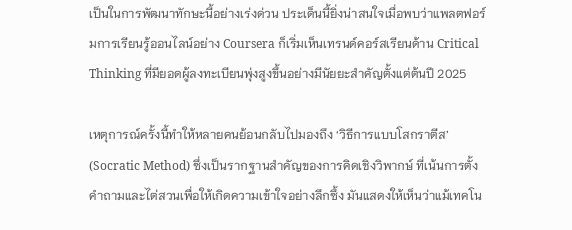เป็นในการพัฒนาทักษะนี้อย่างเร่งด่วน ประเด็นนี้ยิ่งน่าสนใจเมื่อพบว่าแพลตฟอร์มการเรียนรู้ออนไลน์อย่าง Coursera ก็เริ่มเห็นเทรนด์คอร์สเรียนด้าน Critical Thinking ที่มียอดผู้ลงทะเบียนพุ่งสูงขึ้นอย่างมีนัยยะสำคัญตั้งแต่ต้นปี 2025

เหตุการณ์ครั้งนี้ทำให้หลายคนย้อนกลับไปมองถึง ‘วิธีการแบบโสกราตีส’ (Socratic Method) ซึ่งเป็นรากฐานสำคัญของการคิดเชิงวิพากษ์ ที่เน้นการตั้งคำถามและไต่สวนเพื่อให้เกิดความเข้าใจอย่างลึกซึ้ง มันแสดงให้เห็นว่าแม้เทคโน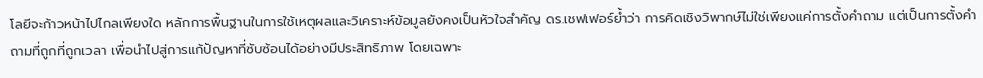โลยีจะก้าวหน้าไปไกลเพียงใด หลักการพื้นฐานในการใช้เหตุผลและวิเคราะห์ข้อมูลยังคงเป็นหัวใจสำคัญ ดร.เชฟเฟอร์ย้ำว่า การคิดเชิงวิพากษ์ไม่ใช่เพียงแค่การตั้งคำถาม แต่เป็นการตั้งคำถามที่ถูกที่ถูกเวลา เพื่อนำไปสู่การแก้ปัญหาที่ซับซ้อนได้อย่างมีประสิทธิภาพ โดยเฉพาะ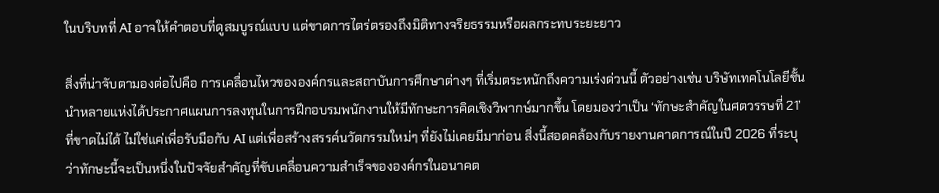ในบริบทที่ AI อาจให้คำตอบที่ดูสมบูรณ์แบบ แต่ขาดการไตร่ตรองถึงมิติทางจริยธรรมหรือผลกระทบระยะยาว

สิ่งที่น่าจับตามองต่อไปคือ การเคลื่อนไหวขององค์กรและสถาบันการศึกษาต่างๆ ที่เริ่มตระหนักถึงความเร่งด่วนนี้ ตัวอย่างเช่น บริษัทเทคโนโลยีชั้นนำหลายแห่งได้ประกาศแผนการลงทุนในการฝึกอบรมพนักงานให้มีทักษะการคิดเชิงวิพากษ์มากขึ้น โดยมองว่าเป็น ‘ทักษะสำคัญในศตวรรษที่ 21’ ที่ขาดไม่ได้ ไม่ใช่แค่เพื่อรับมือกับ AI แต่เพื่อสร้างสรรค์นวัตกรรมใหม่ๆ ที่ยังไม่เคยมีมาก่อน สิ่งนี้สอดคล้องกับรายงานคาดการณ์ในปี 2026 ที่ระบุว่าทักษะนี้จะเป็นหนึ่งในปัจจัยสำคัญที่ขับเคลื่อนความสำเร็จขององค์กรในอนาคต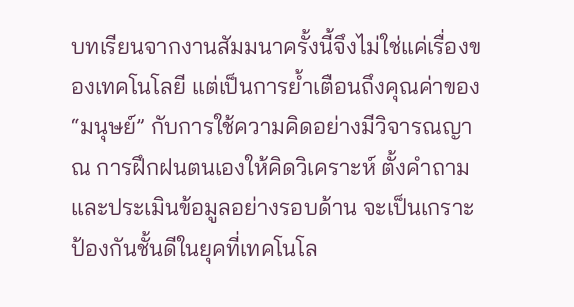บทเรียนจากงานสัมมนาครั้งนี้จึงไม่ใช่แค่เรื่องของเทคโนโลยี แต่เป็นการย้ำเตือนถึงคุณค่าของ “มนุษย์” กับการใช้ความคิดอย่างมีวิจารณญาณ การฝึกฝนตนเองให้คิดวิเคราะห์ ตั้งคำถาม และประเมินข้อมูลอย่างรอบด้าน จะเป็นเกราะป้องกันชั้นดีในยุคที่เทคโนโล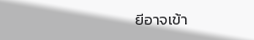ยีอาจเข้า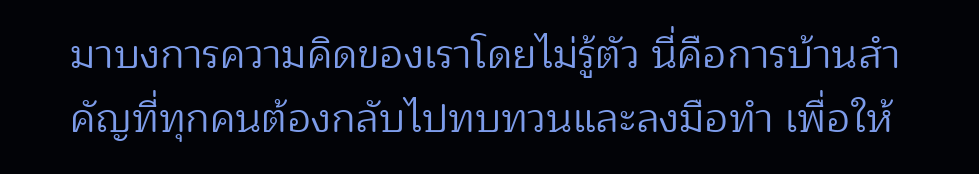มาบงการความคิดของเราโดยไม่รู้ตัว นี่คือการบ้านสำคัญที่ทุกคนต้องกลับไปทบทวนและลงมือทำ เพื่อให้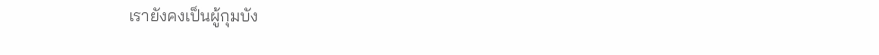เรายังคงเป็นผู้กุมบัง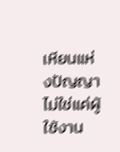เหียนแห่งปัญญา ไม่ใช่แค่ผู้ใช้งาน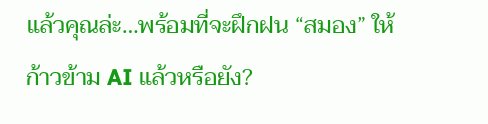แล้วคุณล่ะ…พร้อมที่จะฝึกฝน “สมอง” ให้ก้าวข้าม AI แล้วหรือยัง?